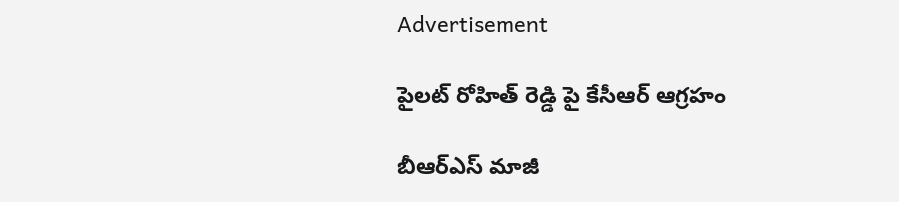Advertisement

పైలట్ రోహిత్ రెడ్డి పై కేసీఆర్ ఆగ్రహం

బీఆర్ఎస్ మాజీ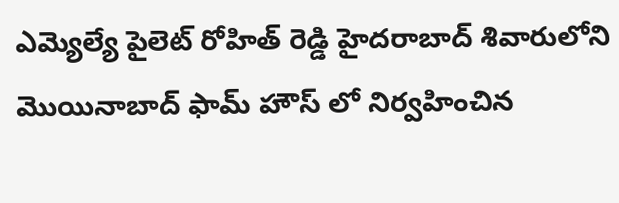ఎమ్యెల్యే పైలెట్ రోహిత్ రెడ్డి హైదరాబాద్ శివారులోని మొయినాబాద్ ఫామ్ హౌస్ లో నిర్వహించిన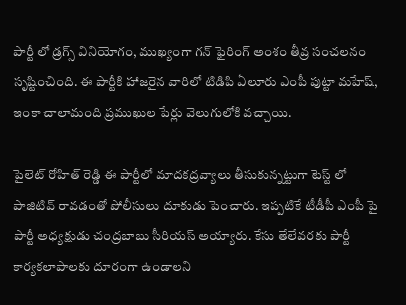పార్టీ లో డ్రగ్స్ వినియోగం, ముఖ్యంగా గన్ ఫైరింగ్ అంశం తీవ్ర సంచలనం సృష్టించింది. ఈ పార్టీకి హాజరైన వారిలో టిడిపి ఏలూరు ఎంపీ పుట్టా మహేష్, ఇంకా చాలామంది ప్రముఖుల పేర్లు వెలుగులోకి వచ్చాయి.

పైలెట్ రోహిత్ రెడ్డి ఈ పార్టీలో మాదకద్రవ్యాలు తీసుకున్నట్టుగా టెస్ట్ లో పాజిటివ్ రావడంతో పోలీసులు దూకుడు పెంచారు. ఇప్పటికే టీడీపీ ఎంపీ పై పార్టీ అధ్యక్షుడు చంద్రబాబు సీరియస్ అయ్యారు. కేసు తేలేవరకు పార్టీ కార్యకలాపాలకు దూరంగా ఉండాలని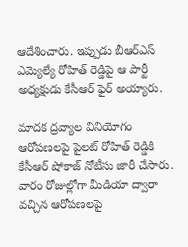ఆదేశించారు. ఇప్పుడు బీఆర్ఎస్ ఎమ్యెల్యే రోహిత్ రెడ్డిపై ఆ పార్టీ అధ్యక్షుడు కేసీఆర్ ఫైర్ అయ్యారు.

మాదక ద్రవ్యాల వినియోగం ఆరోపణలపై పైలట్ రోహిత్ రెడ్డికి  కేసీఆర్ షోకాజ్ నోటీసు జారీ చేసారు. వారం రోజుల్లోగా మీడియా ద్వారా వచ్చిన ఆరోపణలపై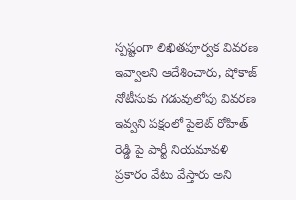స్పష్టంగా లిఖితపూర్వక వివరణ ఇవ్వాలని ఆదేశించారు, షోకాజ్ నోటీసుకు గడువులోపు వివరణ ఇవ్వని పక్షంలో పైలెట్ రోహిత్ రెడ్డి పై పార్టీ నియమావళి ప్రకారం వేటు వేస్తారు అని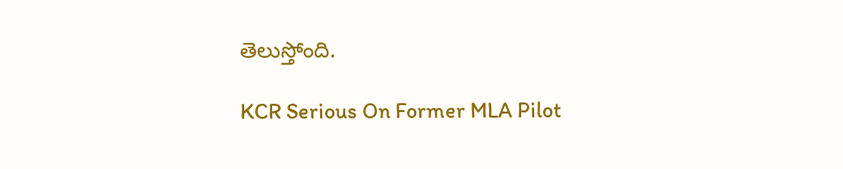తెలుస్తోంది.

KCR Serious On Former MLA Pilot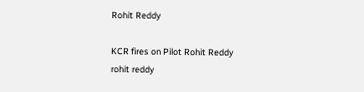Rohit Reddy

KCR fires on Pilot Rohit Reddy
rohit reddy